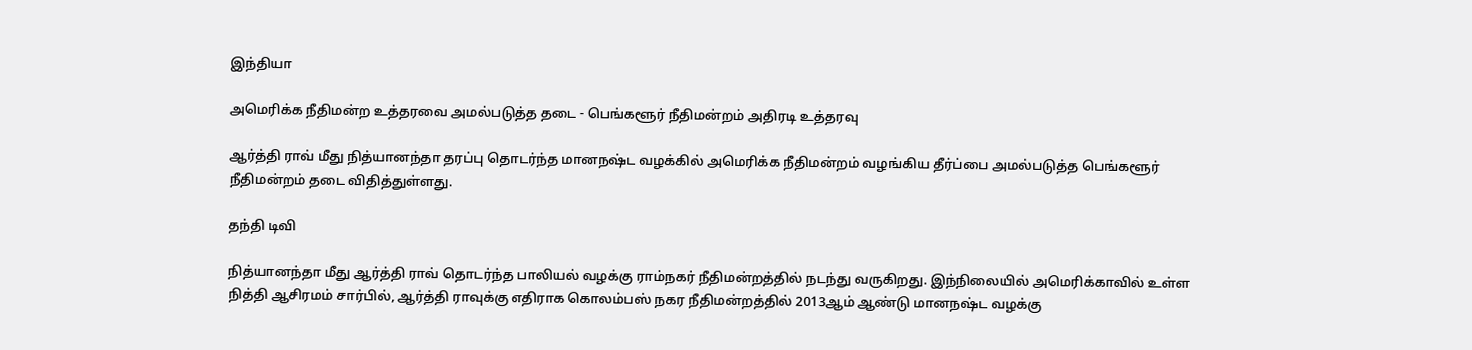இந்தியா

அமெரிக்க நீதிமன்ற உத்தரவை அமல்படுத்த தடை - பெங்களூர் நீதிமன்றம் அதிரடி உத்தரவு

ஆர்த்தி ராவ் மீது நித்யானந்தா தரப்பு தொடர்ந்த மானநஷ்ட வழக்கில் அமெரிக்க நீதிமன்றம் வழங்கிய தீர்ப்பை அமல்படுத்த பெங்களூர் நீதிமன்றம் தடை விதித்துள்ளது.

தந்தி டிவி

நித்யானந்தா மீது ஆர்த்தி ராவ் தொடர்ந்த பாலியல் வழக்கு ராம்நகர் நீதிமன்றத்தில் நடந்து வருகிறது. இந்நிலையில் அமெரிக்காவில் உள்ள நித்தி ஆசிரமம் சார்பில், ஆர்த்தி ராவுக்கு எதிராக கொலம்பஸ் நகர நீதிமன்றத்தில் 2013ஆம் ஆண்டு மானநஷ்ட வழக்கு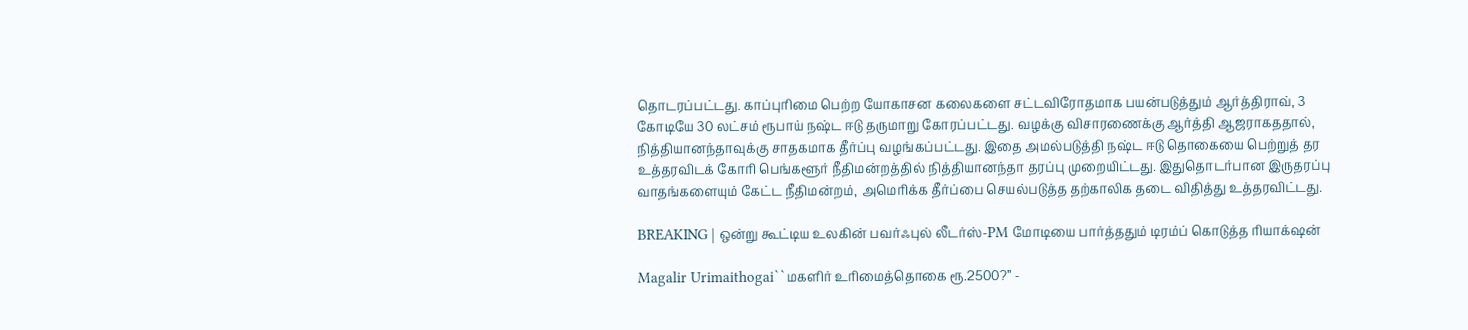தொடரப்பட்டது. காப்புரிமை பெற்ற யோகாசன கலைகளை சட்டவிரோதமாக பயன்படுத்தும் ஆர்த்திராவ், 3 கோடியே 30 லட்சம் ரூபாய் நஷ்ட ஈடு தருமாறு கோரப்பட்டது. வழக்கு விசாரணைக்கு ஆர்த்தி ஆஜராகததால், நித்தியானந்தாவுக்கு சாதகமாக தீர்ப்பு வழங்கப்பட்டது. இதை அமல்படுத்தி நஷ்ட ஈடு தொகையை பெற்றுத் தர உத்தரவிடக் கோரி பெங்களூர் நீதிமன்றத்தில் நித்தியானந்தா தரப்பு முறையிட்டது. இதுதொடர்பான இருதரப்பு வாதங்களையும் கேட்ட நீதிமன்றம், அமெரிக்க தீர்ப்பை செயல்படுத்த தற்காலிக தடை விதித்து உத்தரவிட்டது.

BREAKING | ஒன்று கூட்டிய உலகின் பவர்ஃபுல் லீடர்ஸ்-PM மோடியை பார்த்ததும் டிரம்ப் கொடுத்த ரியாக்‌ஷன்

Magalir Urimaithogai``மகளிர் உரிமைத்தொகை ரூ.2500?’’ -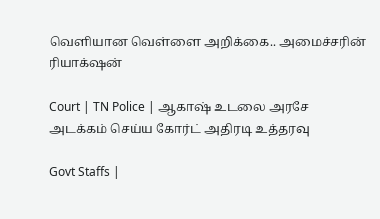வெளியான வெள்ளை அறிக்கை.. அமைச்சரின் ரியாக்‌ஷன்

Court | TN Police | ஆகாஷ் உடலை அரசே அடக்கம் செய்ய கோர்ட் அதிரடி உத்தரவு

Govt Staffs |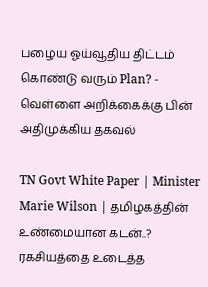பழைய ஓய்வூதிய திட்டம் கொண்டு வரும் Plan? - வெள்ளை அறிக்கைக்கு பின் அதிமுக்கிய தகவல்

TN Govt White Paper | Minister Marie Wilson | தமிழகத்தின் உண்மையான கடன்..? ரகசியத்தை உடைத்த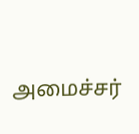அமைச்சர்